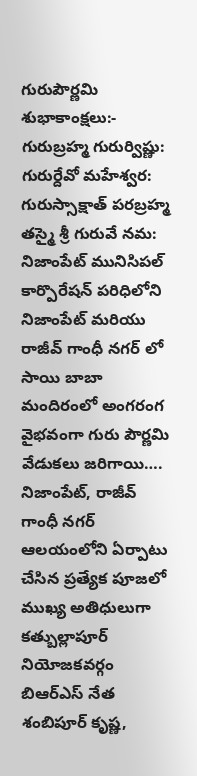గురుపౌర్ణమి శుభాకాంక్షలు:-
గురుబ్రహ్మ గురుర్విష్ణు: గురుర్దేవో మహేశ్వర:
గురుస్సాక్షాత్ పరబ్రహ్మ తస్మై శ్రీ గురువే నమ:
నిజాంపేట్ మునిసిపల్ కార్పొరేషన్ పరిధిలోని నిజాంపేట్ మరియు రాజీవ్ గాంధీ నగర్ లో సాయి బాబా మందిరంలో అంగరంగ వైభవంగా గురు పౌర్ణమి వేడుకలు జరిగాయి….
నిజాంపేట్, రాజీవ్ గాంధీ నగర్ ఆలయంలోని ఏర్పాటు చేసిన ప్రత్యేక పూజలో ముఖ్య అతిధులుగా కత్బుల్లాపూర్ నియోజకవర్గం బిఆర్ఎస్ నేత శంబిపూర్ కృష్ణ,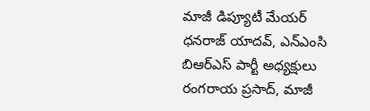మాజీ డిప్యూటీ మేయర్ ధనరాజ్ యాదవ్, ఎన్ఎంసి బిఆర్ఎస్ పార్టీ అధ్యక్షులు రంగరాయ ప్రసాద్, మాజీ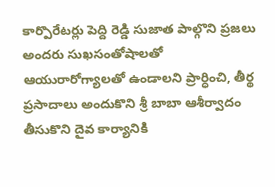కార్పొరేటర్లు పెద్ది రెడ్డి సుజాత పాల్గొని ప్రజలు అందరు సుఖసంతోషాలతో ఆయురారోగ్యాలతో ఉండాలని ప్రార్ధించి, తీర్థ ప్రసాదాలు అందుకొని శ్రీ బాబా ఆశీర్వాదం తీసుకొని దైవ కార్యానికి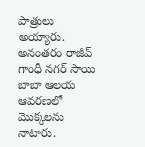పాత్రులు అయ్యారు. అనంతరం రాజీవ్ గాంధీ నగర్ సాయి బాబా ఆలయ ఆవరణలో మొక్కలను నాటారు.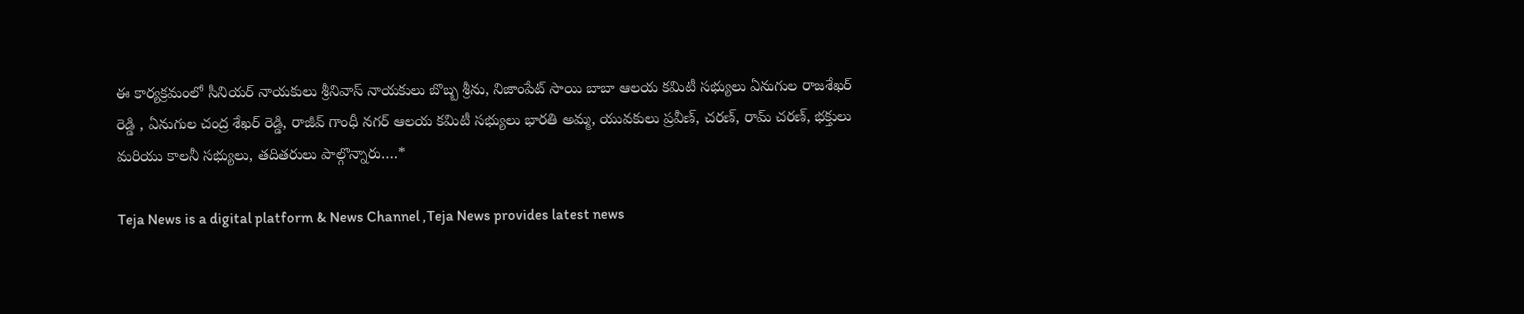ఈ కార్యక్రమంలో సీనియర్ నాయకులు శ్రీనివాస్ నాయకులు బొబ్బ శ్రీను, నిజాంపేట్ సాయి బాబా ఆలయ కమిటీ సభ్యులు ఏనుగుల రాజశేఖర్ రెడ్డి , ఏనుగుల చంద్ర శేఖర్ రెడ్డి, రాజీవ్ గాంధీ నగర్ ఆలయ కమిటీ సభ్యులు భారతి అమ్మ, యువకులు ప్రవీణ్, చరణ్, రామ్ చరణ్, భక్తులు మరియు కాలనీ సభ్యులు, తదితరులు పాల్గొన్నారు….*

Teja News is a digital platform & News Channel ,Teja News provides latest news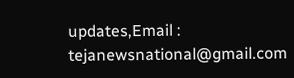updates,Email : tejanewsnational@gmail.com